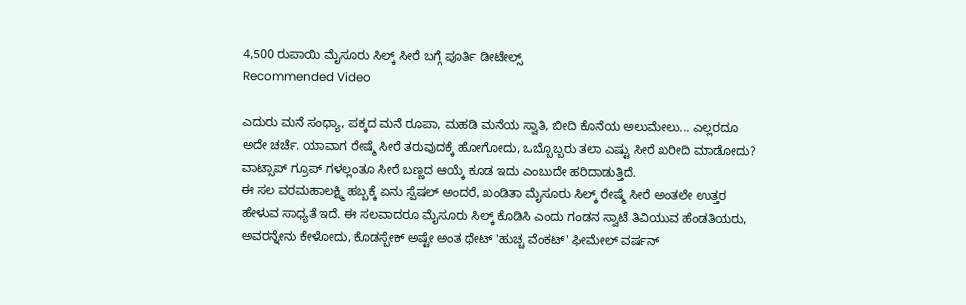4,500 ರುಪಾಯಿ ಮೈಸೂರು ಸಿಲ್ಕ್ ಸೀರೆ ಬಗ್ಗೆ ಪೂರ್ತಿ ಡೀಟೇಲ್ಸ್
Recommended Video

ಎದುರು ಮನೆ ಸಂಧ್ಯಾ, ಪಕ್ಕದ ಮನೆ ರೂಪಾ, ಮಹಡಿ ಮನೆಯ ಸ್ವಾತಿ, ಬೀದಿ ಕೊನೆಯ ಅಲುಮೇಲು... ಎಲ್ಲರದೂ ಅದೇ ಚರ್ಚೆ. ಯಾವಾಗ ರೇಷ್ಮೆ ಸೀರೆ ತರುವುದಕ್ಕೆ ಹೋಗೋದು, ಒಬ್ಬೊಬ್ಬರು ತಲಾ ಎಷ್ಟು ಸೀರೆ ಖರೀದಿ ಮಾಡೋದು? ವಾಟ್ಸಾಪ್ ಗ್ರೂಪ್ ಗಳಲ್ಲಂತೂ ಸೀರೆ ಬಣ್ಣದ ಆಯ್ಕೆ ಕೂಡ ಇದು ಎಂಬುದೇ ಹರಿದಾಡುತ್ತಿದೆ.
ಈ ಸಲ ವರಮಹಾಲಕ್ಷ್ಮಿ ಹಬ್ಬಕ್ಕೆ ಏನು ಸ್ಪೆಷಲ್ ಅಂದರೆ, ಖಂಡಿತಾ ಮೈಸೂರು ಸಿಲ್ಕ್ ರೇಷ್ಮೆ ಸೀರೆ ಅಂತಲೇ ಉತ್ತರ ಹೇಳುವ ಸಾಧ್ಯತೆ ಇದೆ. ಈ ಸಲವಾದರೂ ಮೈಸೂರು ಸಿಲ್ಕ್ ಕೊಡಿಸಿ ಎಂದು ಗಂಡನ ಸ್ವಾಟೆ ತಿವಿಯುವ ಹೆಂಡತಿಯರು, ಅವರನ್ನೇನು ಕೇಳೋದು, ಕೊಡಸ್ಬೇಕ್ ಅಷ್ಟೇ ಅಂತ ಥೇಟ್ 'ಹುಚ್ಚ ವೆಂಕಟ್' ಫೀಮೇಲ್ ವರ್ಷನ್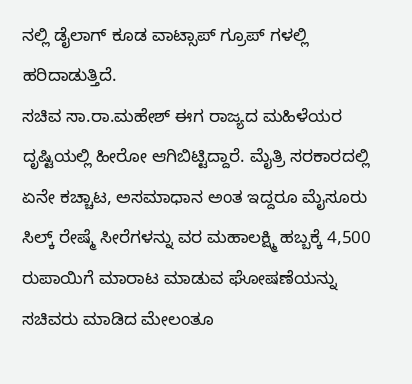ನಲ್ಲಿ ಡೈಲಾಗ್ ಕೂಡ ವಾಟ್ಸಾಪ್ ಗ್ರೂಪ್ ಗಳಲ್ಲಿ ಹರಿದಾಡುತ್ತಿದೆ.
ಸಚಿವ ಸಾ.ರಾ.ಮಹೇಶ್ ಈಗ ರಾಜ್ಯದ ಮಹಿಳೆಯರ ದೃಷ್ಟಿಯಲ್ಲಿ ಹೀರೋ ಆಗಿಬಿಟ್ಟಿದ್ದಾರೆ. ಮೈತ್ರಿ ಸರಕಾರದಲ್ಲಿ ಏನೇ ಕಚ್ಚಾಟ, ಅಸಮಾಧಾನ ಅಂತ ಇದ್ದರೂ ಮೈಸೂರು ಸಿಲ್ಕ್ ರೇಷ್ಮೆ ಸೀರೆಗಳನ್ನು ವರ ಮಹಾಲಕ್ಷ್ಮಿ ಹಬ್ಬಕ್ಕೆ 4,500 ರುಪಾಯಿಗೆ ಮಾರಾಟ ಮಾಡುವ ಘೋಷಣೆಯನ್ನು ಸಚಿವರು ಮಾಡಿದ ಮೇಲಂತೂ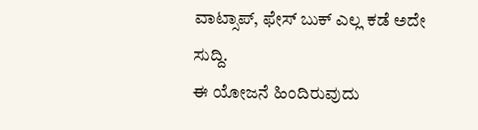ವಾಟ್ಸಾಪ್, ಫೇಸ್ ಬುಕ್ ಎಲ್ಲ ಕಡೆ ಅದೇ ಸುದ್ದಿ.
ಈ ಯೋಜನೆ ಹಿಂದಿರುವುದು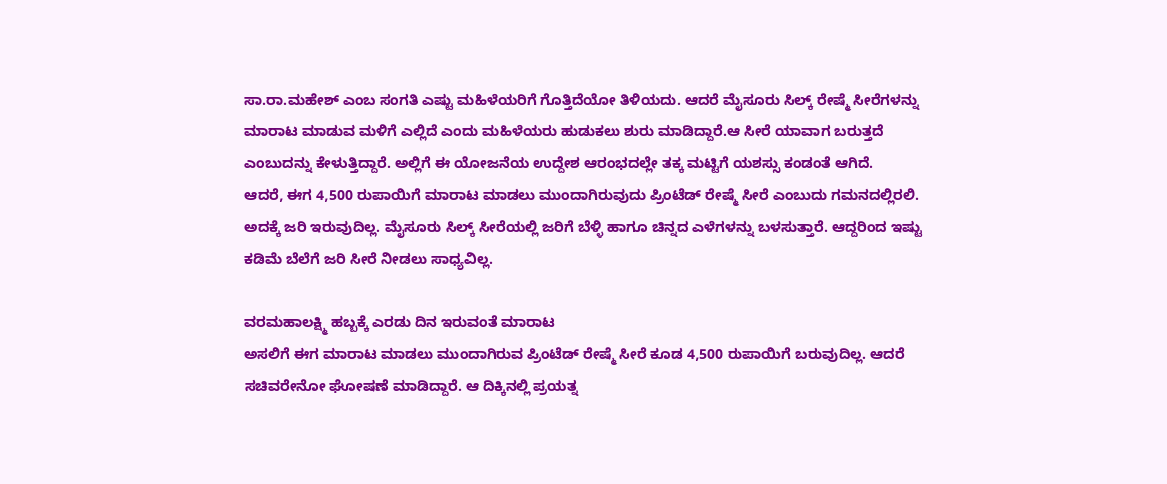ಸಾ.ರಾ.ಮಹೇಶ್ ಎಂಬ ಸಂಗತಿ ಎಷ್ಟು ಮಹಿಳೆಯರಿಗೆ ಗೊತ್ತಿದೆಯೋ ತಿಳಿಯದು. ಆದರೆ ಮೈಸೂರು ಸಿಲ್ಕ್ ರೇಷ್ಮೆ ಸೀರೆಗಳನ್ನು ಮಾರಾಟ ಮಾಡುವ ಮಳಿಗೆ ಎಲ್ಲಿದೆ ಎಂದು ಮಹಿಳೆಯರು ಹುಡುಕಲು ಶುರು ಮಾಡಿದ್ದಾರೆ.ಆ ಸೀರೆ ಯಾವಾಗ ಬರುತ್ತದೆ ಎಂಬುದನ್ನು ಕೇಳುತ್ತಿದ್ದಾರೆ. ಅಲ್ಲಿಗೆ ಈ ಯೋಜನೆಯ ಉದ್ದೇಶ ಆರಂಭದಲ್ಲೇ ತಕ್ಕ ಮಟ್ಟಿಗೆ ಯಶಸ್ಸು ಕಂಡಂತೆ ಆಗಿದೆ.
ಆದರೆ, ಈಗ 4,500 ರುಪಾಯಿಗೆ ಮಾರಾಟ ಮಾಡಲು ಮುಂದಾಗಿರುವುದು ಪ್ರಿಂಟೆಡ್ ರೇಷ್ಮೆ ಸೀರೆ ಎಂಬುದು ಗಮನದಲ್ಲಿರಲಿ. ಅದಕ್ಕೆ ಜರಿ ಇರುವುದಿಲ್ಲ. ಮೈಸೂರು ಸಿಲ್ಕ್ ಸೀರೆಯಲ್ಲಿ ಜರಿಗೆ ಬೆಳ್ಳಿ ಹಾಗೂ ಚಿನ್ನದ ಎಳೆಗಳನ್ನು ಬಳಸುತ್ತಾರೆ. ಆದ್ದರಿಂದ ಇಷ್ಟು ಕಡಿಮೆ ಬೆಲೆಗೆ ಜರಿ ಸೀರೆ ನೀಡಲು ಸಾಧ್ಯವಿಲ್ಲ.

ವರಮಹಾಲಕ್ಷ್ಮಿ ಹಬ್ಬಕ್ಕೆ ಎರಡು ದಿನ ಇರುವಂತೆ ಮಾರಾಟ
ಅಸಲಿಗೆ ಈಗ ಮಾರಾಟ ಮಾಡಲು ಮುಂದಾಗಿರುವ ಪ್ರಿಂಟೆಡ್ ರೇಷ್ಮೆ ಸೀರೆ ಕೂಡ 4,500 ರುಪಾಯಿಗೆ ಬರುವುದಿಲ್ಲ. ಆದರೆ ಸಚಿವರೇನೋ ಘೋಷಣೆ ಮಾಡಿದ್ದಾರೆ. ಆ ದಿಕ್ಕಿನಲ್ಲಿ ಪ್ರಯತ್ನ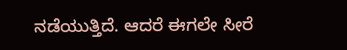ನಡೆಯುತ್ತಿದೆ. ಆದರೆ ಈಗಲೇ ಸೀರೆ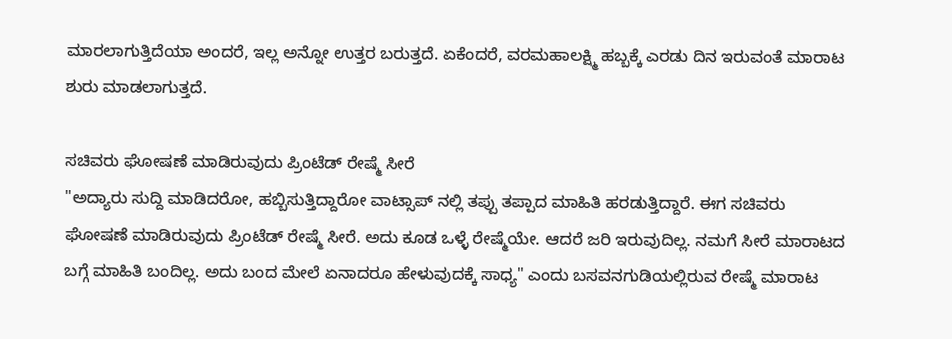ಮಾರಲಾಗುತ್ತಿದೆಯಾ ಅಂದರೆ, ಇಲ್ಲ ಅನ್ನೋ ಉತ್ತರ ಬರುತ್ತದೆ. ಏಕೆಂದರೆ, ವರಮಹಾಲಕ್ಷ್ಮಿ ಹಬ್ಬಕ್ಕೆ ಎರಡು ದಿನ ಇರುವಂತೆ ಮಾರಾಟ ಶುರು ಮಾಡಲಾಗುತ್ತದೆ.

ಸಚಿವರು ಘೋಷಣೆ ಮಾಡಿರುವುದು ಪ್ರಿಂಟೆಡ್ ರೇಷ್ಮೆ ಸೀರೆ
"ಅದ್ಯಾರು ಸುದ್ದಿ ಮಾಡಿದರೋ, ಹಬ್ಬಿಸುತ್ತಿದ್ದಾರೋ ವಾಟ್ಸಾಪ್ ನಲ್ಲಿ ತಪ್ಪು ತಪ್ಪಾದ ಮಾಹಿತಿ ಹರಡುತ್ತಿದ್ದಾರೆ. ಈಗ ಸಚಿವರು ಘೋಷಣೆ ಮಾಡಿರುವುದು ಪ್ರಿಂಟೆಡ್ ರೇಷ್ಮೆ ಸೀರೆ. ಅದು ಕೂಡ ಒಳ್ಳೆ ರೇಷ್ಮೆಯೇ. ಆದರೆ ಜರಿ ಇರುವುದಿಲ್ಲ. ನಮಗೆ ಸೀರೆ ಮಾರಾಟದ ಬಗ್ಗೆ ಮಾಹಿತಿ ಬಂದಿಲ್ಲ. ಅದು ಬಂದ ಮೇಲೆ ಏನಾದರೂ ಹೇಳುವುದಕ್ಕೆ ಸಾಧ್ಯ" ಎಂದು ಬಸವನಗುಡಿಯಲ್ಲಿರುವ ರೇಷ್ಮೆ ಮಾರಾಟ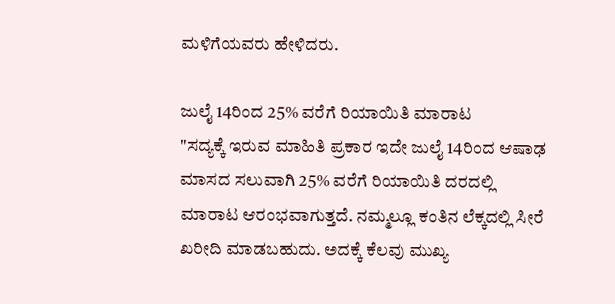ಮಳಿಗೆಯವರು ಹೇಳಿದರು.

ಜುಲೈ 14ರಿಂದ 25% ವರೆಗೆ ರಿಯಾಯಿತಿ ಮಾರಾಟ
"ಸದ್ಯಕ್ಕೆ ಇರುವ ಮಾಹಿತಿ ಪ್ರಕಾರ ಇದೇ ಜುಲೈ 14ರಿಂದ ಆಷಾಢ ಮಾಸದ ಸಲುವಾಗಿ 25% ವರೆಗೆ ರಿಯಾಯಿತಿ ದರದಲ್ಲಿ ಮಾರಾಟ ಆರಂಭವಾಗುತ್ತದೆ. ನಮ್ಮಲ್ಲೂ ಕಂತಿನ ಲೆಕ್ಕದಲ್ಲಿ ಸೀರೆ ಖರೀದಿ ಮಾಡಬಹುದು. ಅದಕ್ಕೆ ಕೆಲವು ಮುಖ್ಯ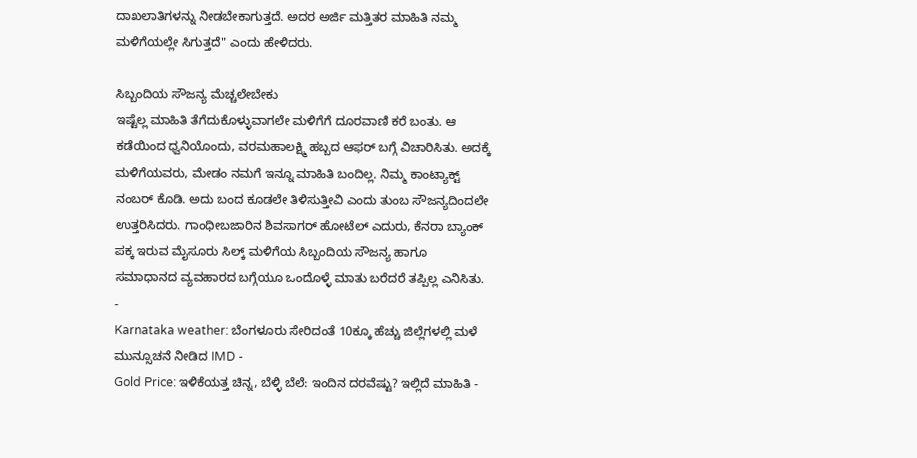ದಾಖಲಾತಿಗಳನ್ನು ನೀಡಬೇಕಾಗುತ್ತದೆ. ಅದರ ಅರ್ಜಿ ಮತ್ತಿತರ ಮಾಹಿತಿ ನಮ್ಮ ಮಳಿಗೆಯಲ್ಲೇ ಸಿಗುತ್ತದೆ" ಎಂದು ಹೇಳಿದರು.

ಸಿಬ್ಬಂದಿಯ ಸೌಜನ್ಯ ಮೆಚ್ಚಲೇಬೇಕು
ಇಷ್ಟೆಲ್ಲ ಮಾಹಿತಿ ತೆಗೆದುಕೊಳ್ಳುವಾಗಲೇ ಮಳಿಗೆಗೆ ದೂರವಾಣಿ ಕರೆ ಬಂತು. ಆ ಕಡೆಯಿಂದ ಧ್ವನಿಯೊಂದು, ವರಮಹಾಲಕ್ಷ್ಮಿ ಹಬ್ಬದ ಆಫರ್ ಬಗ್ಗೆ ವಿಚಾರಿಸಿತು. ಅದಕ್ಕೆ ಮಳಿಗೆಯವರು, ಮೇಡಂ ನಮಗೆ ಇನ್ನೂ ಮಾಹಿತಿ ಬಂದಿಲ್ಲ. ನಿಮ್ಮ ಕಾಂಟ್ಯಾಕ್ಟ್ ನಂಬರ್ ಕೊಡಿ. ಅದು ಬಂದ ಕೂಡಲೇ ತಿಳಿಸುತ್ತೀವಿ ಎಂದು ತುಂಬ ಸೌಜನ್ಯದಿಂದಲೇ ಉತ್ತರಿಸಿದರು. ಗಾಂಧೀಬಜಾರಿನ ಶಿವಸಾಗರ್ ಹೋಟೆಲ್ ಎದುರು, ಕೆನರಾ ಬ್ಯಾಂಕ್ ಪಕ್ಕ ಇರುವ ಮೈಸೂರು ಸಿಲ್ಕ್ ಮಳಿಗೆಯ ಸಿಬ್ಬಂದಿಯ ಸೌಜನ್ಯ ಹಾಗೂ ಸಮಾಧಾನದ ವ್ಯವಹಾರದ ಬಗ್ಗೆಯೂ ಒಂದೊಳ್ಳೆ ಮಾತು ಬರೆದರೆ ತಪ್ಪಿಲ್ಲ ಎನಿಸಿತು.
-
Karnataka weather: ಬೆಂಗಳೂರು ಸೇರಿದಂತೆ 10ಕ್ಕೂ ಹೆಚ್ಚು ಜಿಲ್ಲೆಗಳಲ್ಲಿ ಮಳೆ ಮುನ್ಸೂಚನೆ ನೀಡಿದ IMD -
Gold Price: ಇಳಿಕೆಯತ್ತ ಚಿನ್ನ, ಬೆಳ್ಳಿ ಬೆಲೆ: ಇಂದಿನ ದರವೆಷ್ಟು? ಇಲ್ಲಿದೆ ಮಾಹಿತಿ -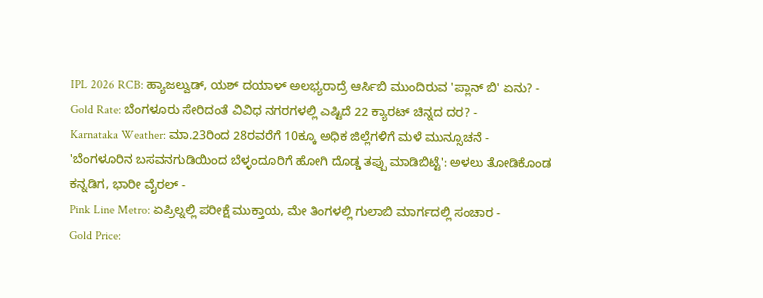IPL 2026 RCB: ಹ್ಯಾಜಲ್ವುಡ್, ಯಶ್ ದಯಾಳ್ ಅಲಭ್ಯರಾದ್ರೆ ಆರ್ಸಿಬಿ ಮುಂದಿರುವ 'ಪ್ಲಾನ್ ಬಿ' ಏನು? -
Gold Rate: ಬೆಂಗಳೂರು ಸೇರಿದಂತೆ ವಿವಿಧ ನಗರಗಳಲ್ಲಿ ಎಷ್ಟಿದೆ 22 ಕ್ಯಾರಟ್ ಚಿನ್ನದ ದರ? -
Karnataka Weather: ಮಾ.23ರಿಂದ 28ರವರೆಗೆ 10ಕ್ಕೂ ಅಧಿಕ ಜಿಲ್ಲೆಗಳಿಗೆ ಮಳೆ ಮುನ್ಸೂಚನೆ -
'ಬೆಂಗಳೂರಿನ ಬಸವನಗುಡಿಯಿಂದ ಬೆಳ್ಳಂದೂರಿಗೆ ಹೋಗಿ ದೊಡ್ಡ ತಪ್ಪು ಮಾಡಿಬಿಟ್ಟೆ': ಅಳಲು ತೋಡಿಕೊಂಡ ಕನ್ನಡಿಗ, ಭಾರೀ ವೈರಲ್ -
Pink Line Metro: ಏಪ್ರಿಲ್ನಲ್ಲಿ ಪರೀಕ್ಷೆ ಮುಕ್ತಾಯ, ಮೇ ತಿಂಗಳಲ್ಲಿ ಗುಲಾಬಿ ಮಾರ್ಗದಲ್ಲಿ ಸಂಚಾರ -
Gold Price: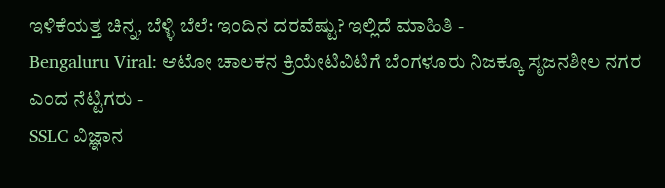ಇಳಿಕೆಯತ್ತ ಚಿನ್ನ, ಬೆಳ್ಳಿ ಬೆಲೆ: ಇಂದಿನ ದರವೆಷ್ಟು? ಇಲ್ಲಿದೆ ಮಾಹಿತಿ -
Bengaluru Viral: ಆಟೋ ಚಾಲಕನ ಕ್ರಿಯೇಟಿವಿಟಿಗೆ ಬೆಂಗಳೂರು ನಿಜಕ್ಕೂ ಸೃಜನಶೀಲ ನಗರ ಎಂದ ನೆಟ್ಟಿಗರು -
SSLC ವಿಜ್ಞಾನ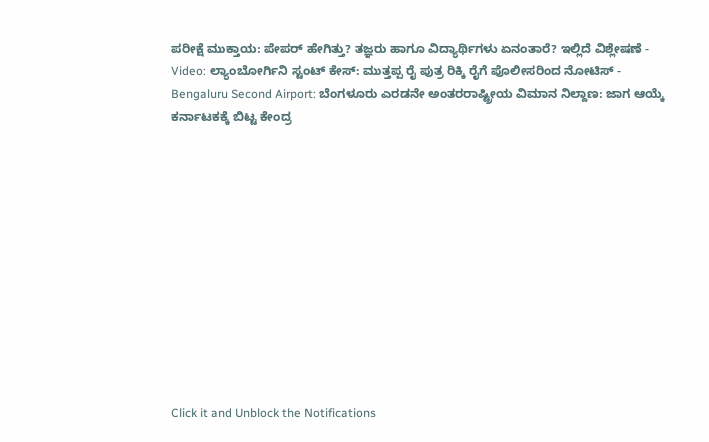ಪರೀಕ್ಷೆ ಮುಕ್ತಾಯ: ಪೇಪರ್ ಹೇಗಿತ್ತು? ತಜ್ಞರು ಹಾಗೂ ವಿದ್ಯಾರ್ಥಿಗಳು ಏನಂತಾರೆ? ಇಲ್ಲಿದೆ ವಿಶ್ಲೇಷಣೆ -
Video: ಲ್ಯಾಂಬೋರ್ಗಿನಿ ಸ್ಟಂಟ್ ಕೇಸ್: ಮುತ್ತಪ್ಪ ರೈ ಪುತ್ರ ರಿಕ್ಕಿ ರೈಗೆ ಪೊಲೀಸರಿಂದ ನೋಟಿಸ್ -
Bengaluru Second Airport: ಬೆಂಗಳೂರು ಎರಡನೇ ಅಂತರರಾಷ್ಟ್ರೀಯ ವಿಮಾನ ನಿಲ್ದಾಣ: ಜಾಗ ಆಯ್ಕೆ ಕರ್ನಾಟಕಕ್ಕೆ ಬಿಟ್ಟ ಕೇಂದ್ರ












Click it and Unblock the Notifications